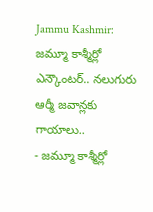Jammu Kashmir: జమ్మూ కాశ్మీర్లో ఎన్కౌంటర్.. నలుగురు ఆర్మీ జవాన్లకు గాయాలు..
- జమ్మూ కాశ్మీర్లో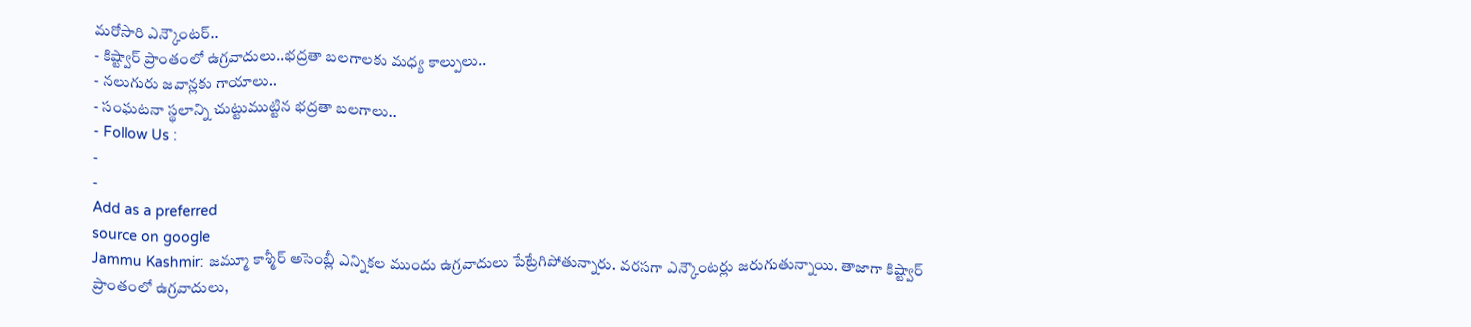మరోసారి ఎన్కౌంటర్..
- కిష్ట్వార్ ప్రాంతంలో ఉగ్రవాదులు..భద్రతా బలగాలకు మధ్య కాల్పులు..
- నలుగురు జవాన్లకు గాయాలు..
- సంఘటనా స్థలాన్ని చుట్టుముట్టిన భద్రతా బలగాలు..
- Follow Us :
-
-
Add as a preferred
source on google
Jammu Kashmir: జమ్మూ కాశ్మీర్ అసెంబ్లీ ఎన్నికల ముందు ఉగ్రవాదులు పేట్రేగిపోతున్నారు. వరసగా ఎన్కౌంటర్లు జరుగుతున్నాయి. తాజాగా కిష్ట్వార్ ప్రాంతంలో ఉగ్రవాదులు,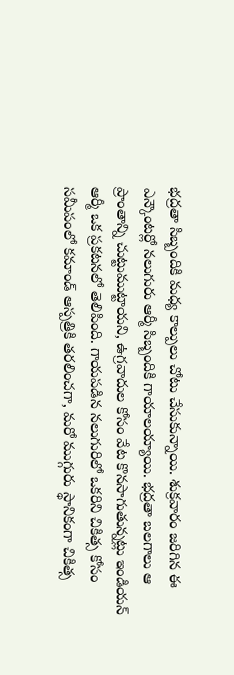భద్రతా సిబ్బందికి మధ్య కాల్పులు చోటు చేసుకున్నాయి. శుక్రవారం జరిగిన ఈ ఎన్కౌంటర్లో నలుగురు ఆర్మీ సిబ్బందికి గాయాలయ్యాయి. భద్రతా బలగాలు ఆ ప్రాంతాన్ని చుట్టుముట్టాయని, ఉగ్రవాదుల కోసం వేట కొనసాగుతున్నట్లు ఇండియన్ ఆర్మీ ఒక ప్రకటనలో తెలిపింది. గాయపడిన నలుగురిలో ఒకరిని చికిత్స కోసం సమీపంలో కమాండ్ ఆస్పత్రికి తరలించగా, మరో ముగ్గురు స్థానికంగా చికిత్స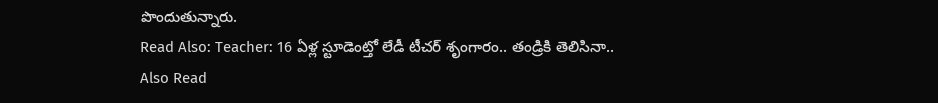పొందుతున్నారు.
Read Also: Teacher: 16 ఏళ్ల స్టూడెంట్తో లేడీ టీచర్ శృంగారం.. తండ్రికి తెలిసినా..
Also Read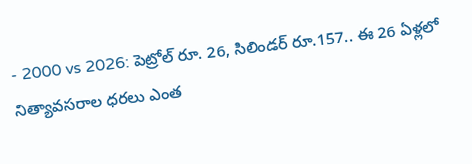- 2000 vs 2026: పెట్రోల్ రూ. 26, సిలిండర్ రూ.157.. ఈ 26 ఏళ్లలో నిత్యావసరాల ధరలు ఎంత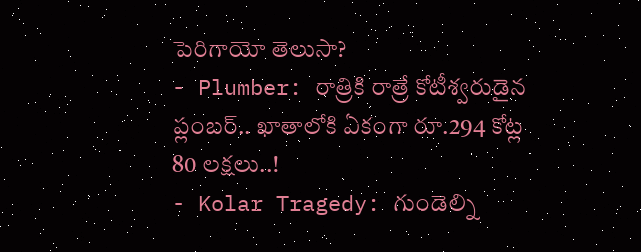పెరిగాయో తెలుసా?
- Plumber: రాత్రికి రాత్రే కోటీశ్వరుడైన ప్లంబర్.. ఖాతాలోకి ఏకంగా రూ.294 కోట్ల 80 లక్షలు..!
- Kolar Tragedy: గుండెల్ని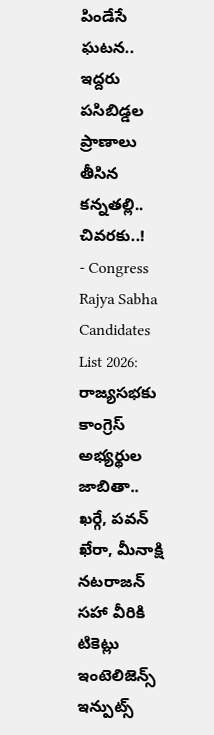పిండేసే ఘటన.. ఇద్దరు పసిబిడ్డల ప్రాణాలు తీసిన కన్నతల్లి.. చివరకు..!
- Congress Rajya Sabha Candidates List 2026: రాజ్యసభకు కాంగ్రెస్ అభ్యర్థుల జాబితా.. ఖర్గే, పవన్ ఖేరా, మీనాక్షి నటరాజన్ సహా వీరికి టికెట్లు
ఇంటెలిజెన్స్ ఇన్పుట్స్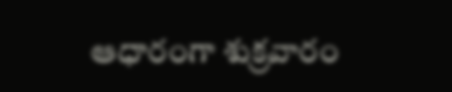ఆధారంగా శుక్రవారం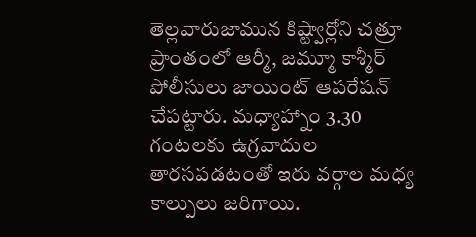తెల్లవారుజామున కిష్ట్వార్లోని చత్రూ ప్రాంతంలో ఆర్మీ, జమ్మూ కాశ్మీర్ పోలీసులు జాయింట్ ఆపరేషన్ చేపట్టారు. మధ్యాహ్నాం 3.30 గంటలకు ఉగ్రవాదుల తారసపడటంతో ఇరు వర్గాల మధ్య కాల్పులు జరిగాయి.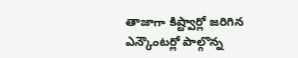తాజాగా కిష్ట్వార్లో జరిగిన ఎన్కౌంటర్లో పాల్గొన్న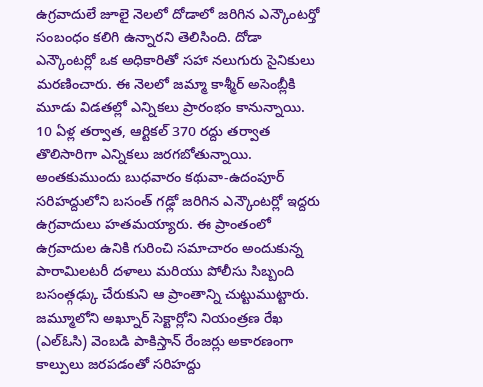ఉగ్రవాదులే జూలై నెలలో దోడాలో జరిగిన ఎన్కౌంటర్తో సంబంధం కలిగి ఉన్నారని తెలిసింది. దోడా ఎన్కౌంటర్లో ఒక అధికారితో సహా నలుగురు సైనికులు మరణించారు. ఈ నెలలో జమ్మా కాశ్మీర్ అసెంబ్లీకి మూడు విడతల్లో ఎన్నికలు ప్రారంభం కానున్నాయి. 10 ఏళ్ల తర్వాత, ఆర్టికల్ 370 రద్దు తర్వాత తొలిసారిగా ఎన్నికలు జరగబోతున్నాయి.
అంతకుముందు బుధవారం కథువా-ఉదంపూర్ సరిహద్దులోని బసంత్ గఢ్లో జరిగిన ఎన్కౌంటర్లో ఇద్దరు ఉగ్రవాదులు హతమయ్యారు. ఈ ప్రాంతంలో ఉగ్రవాదుల ఉనికి గురించి సమాచారం అందుకున్న పారామిలటరీ దళాలు మరియు పోలీసు సిబ్బంది బసంత్గఢ్కు చేరుకుని ఆ ప్రాంతాన్ని చుట్టుముట్టారు. జమ్మూలోని అఖ్నూర్ సెక్టార్లోని నియంత్రణ రేఖ (ఎల్ఓసి) వెంబడి పాకిస్తాన్ రేంజర్లు అకారణంగా కాల్పులు జరపడంతో సరిహద్దు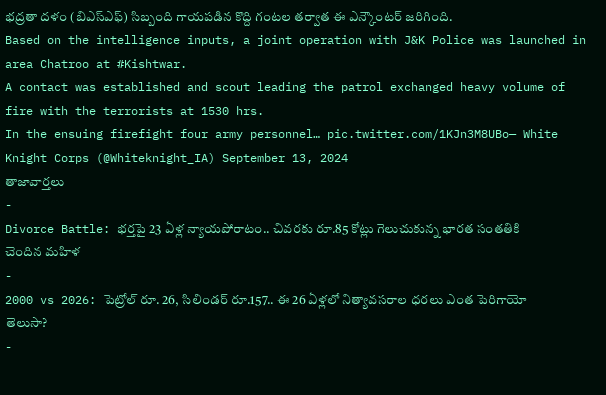భద్రతా దళం (బిఎస్ఎఫ్) సిబ్బంది గాయపడిన కొద్ది గంటల తర్వాత ఈ ఎన్కౌంటర్ జరిగింది.
Based on the intelligence inputs, a joint operation with J&K Police was launched in area Chatroo at #Kishtwar.
A contact was established and scout leading the patrol exchanged heavy volume of fire with the terrorists at 1530 hrs.
In the ensuing firefight four army personnel… pic.twitter.com/1KJn3M8UBo— White Knight Corps (@Whiteknight_IA) September 13, 2024
తాజావార్తలు
-
Divorce Battle: భర్తపై 23 ఏళ్ల న్యాయపోరాటం.. చివరకు రూ.85 కోట్లు గెలుచుకున్న భారత సంతతికి చెందిన మహిళ
-
2000 vs 2026: పెట్రోల్ రూ. 26, సిలిండర్ రూ.157.. ఈ 26 ఏళ్లలో నిత్యావసరాల ధరలు ఎంత పెరిగాయో తెలుసా?
-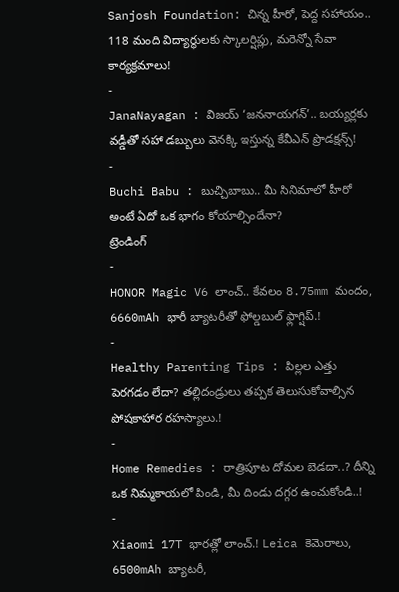Sanjosh Foundation: చిన్న హీరో, పెద్ద సహాయం.. 118 మంది విద్యార్థులకు స్కాలర్షిప్లు, మరెన్నో సేవా కార్యక్రమాలు!
-
JanaNayagan : విజయ్ ‘జననాయగన్’.. బయ్యర్లకు వడ్డీతో సహా డబ్బులు వెనక్కి ఇస్తున్న కేవీఎన్ ప్రొడక్షన్స్!
-
Buchi Babu : బుచ్చిబాబు.. మీ సినిమాలో హీరో అంటే ఏదో ఒక భాగం కోయాల్సిందేనా?
ట్రెండింగ్
-
HONOR Magic V6 లాంచ్.. కేవలం 8.75mm మందం, 6660mAh భారీ బ్యాటరీతో ఫోల్డబుల్ ఫ్లాగ్షిప్.!
-
Healthy Parenting Tips : పిల్లల ఎత్తు పెరగడం లేదా? తల్లిదండ్రులు తప్పక తెలుసుకోవాల్సిన పోషకాహార రహస్యాలు.!
-
Home Remedies : రాత్రిపూట దోమల బెడదా..? దీన్ని ఒక నిమ్మకాయలో పిండి, మీ దిండు దగ్గర ఉంచుకోండి..!
-
Xiaomi 17T భారత్లో లాంచ్.! Leica కెమెరాలు, 6500mAh బ్యాటరీ,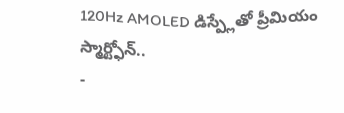120Hz AMOLED డిస్ప్లేతో ప్రీమియం స్మార్ట్ఫోన్..
-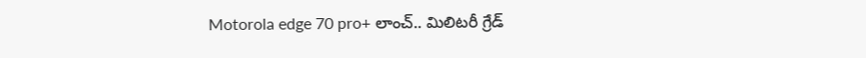Motorola edge 70 pro+ లాంచ్.. మిలిటరీ గ్రేడ్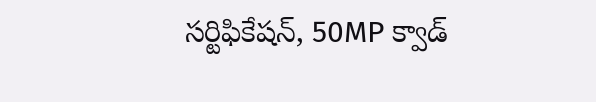సర్టిఫికేషన్, 50MP క్వాడ్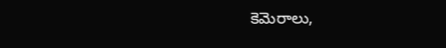కెమెరాలు,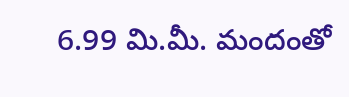6.99 మి.మీ. మందంతో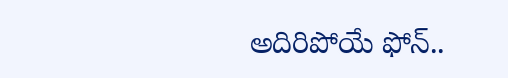అదిరిపోయే ఫోన్..